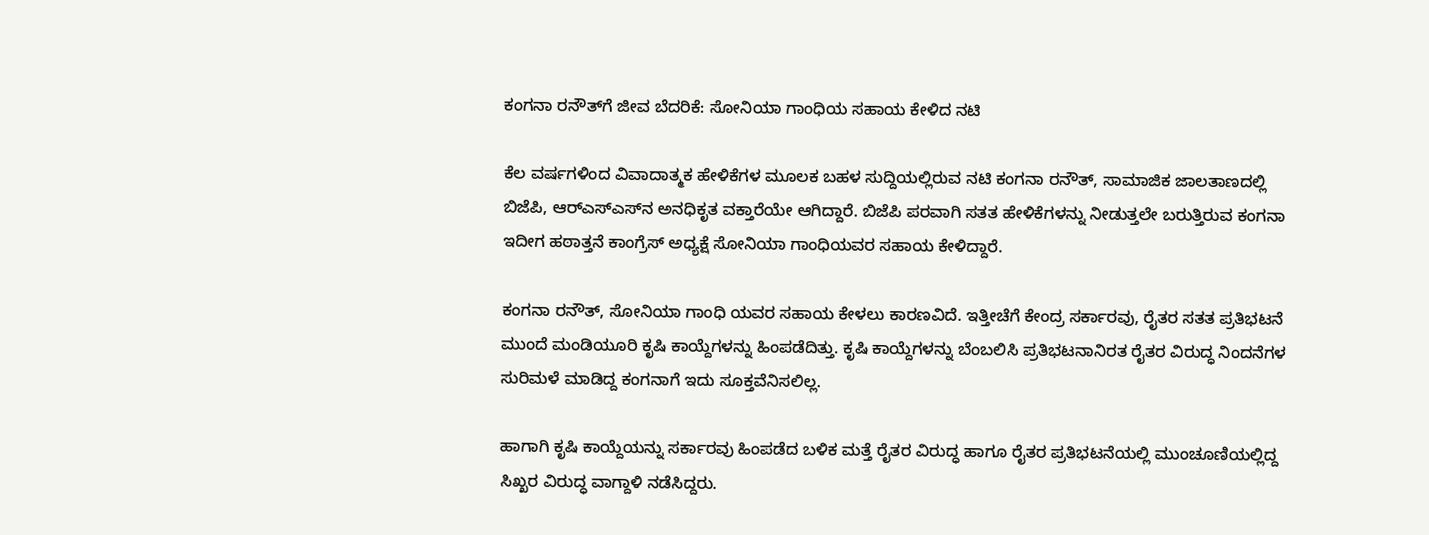ಕಂಗನಾ ರನೌತ್‌ಗೆ ಜೀವ ಬೆದರಿಕೆ: ಸೋನಿಯಾ ಗಾಂಧಿಯ ಸಹಾಯ ಕೇಳಿದ ನಟಿ

ಕೆಲ ವರ್ಷಗಳಿಂದ ವಿವಾದಾತ್ಮಕ ಹೇಳಿಕೆಗಳ ಮೂಲಕ ಬಹಳ ಸುದ್ದಿಯಲ್ಲಿರುವ ನಟಿ ಕಂಗನಾ ರನೌತ್, ಸಾಮಾಜಿಕ ಜಾಲತಾಣದಲ್ಲಿ ಬಿಜೆಪಿ, ಆರ್‌ಎಸ್‌ಎಸ್‌ನ ಅನಧಿಕೃತ ವಕ್ತಾರೆಯೇ ಆಗಿದ್ದಾರೆ. ಬಿಜೆಪಿ ಪರವಾಗಿ ಸತತ ಹೇಳಿಕೆಗಳನ್ನು ನೀಡುತ್ತಲೇ ಬರುತ್ತಿರುವ ಕಂಗನಾ ಇದೀಗ ಹಠಾತ್ತನೆ ಕಾಂಗ್ರೆಸ್ ಅಧ್ಯಕ್ಷೆ ಸೋನಿಯಾ ಗಾಂಧಿಯವರ ಸಹಾಯ ಕೇಳಿದ್ದಾರೆ.

ಕಂಗನಾ ರನೌತ್, ಸೋನಿಯಾ ಗಾಂಧಿ ಯವರ ಸಹಾಯ ಕೇಳಲು ಕಾರಣವಿದೆ. ಇತ್ತೀಚೆಗೆ ಕೇಂದ್ರ ಸರ್ಕಾರವು, ರೈತರ ಸತತ ಪ್ರತಿಭಟನೆ ಮುಂದೆ ಮಂಡಿಯೂರಿ ಕೃಷಿ ಕಾಯ್ದೆಗಳನ್ನು ಹಿಂಪಡೆದಿತ್ತು. ಕೃಷಿ ಕಾಯ್ದೆಗಳನ್ನು ಬೆಂಬಲಿಸಿ ಪ್ರತಿಭಟನಾನಿರತ ರೈತರ ವಿರುದ್ಧ ನಿಂದನೆಗಳ ಸುರಿಮಳೆ ಮಾಡಿದ್ದ ಕಂಗನಾಗೆ ಇದು ಸೂಕ್ತವೆನಿಸಲಿಲ್ಲ.

ಹಾಗಾಗಿ ಕೃಷಿ ಕಾಯ್ದೆಯನ್ನು ಸರ್ಕಾರವು ಹಿಂಪಡೆದ ಬಳಿಕ ಮತ್ತೆ ರೈತರ ವಿರುದ್ಧ ಹಾಗೂ ರೈತರ ಪ್ರತಿಭಟನೆಯಲ್ಲಿ ಮುಂಚೂಣಿಯಲ್ಲಿದ್ದ ಸಿಖ್ಖರ ವಿರುದ್ಧ ವಾಗ್ದಾಳಿ ನಡೆಸಿದ್ದರು.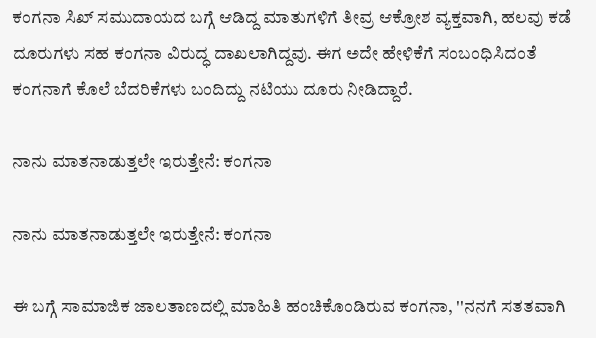ಕಂಗನಾ ಸಿಖ್ ಸಮುದಾಯದ ಬಗ್ಗೆ ಆಡಿದ್ದ ಮಾತುಗಳಿಗೆ ತೀವ್ರ ಆಕ್ರೋಶ ವ್ಯಕ್ತವಾಗಿ, ಹಲವು ಕಡೆ ದೂರುಗಳು ಸಹ ಕಂಗನಾ ವಿರುದ್ಧ ದಾಖಲಾಗಿದ್ದವು. ಈಗ ಅದೇ ಹೇಳಿಕೆಗೆ ಸಂಬಂಧಿಸಿದಂತೆ ಕಂಗನಾಗೆ ಕೊಲೆ ಬೆದರಿಕೆಗಳು ಬಂದಿದ್ದು ನಟಿಯು ದೂರು ನೀಡಿದ್ದಾರೆ.

ನಾನು ಮಾತನಾಡುತ್ತಲೇ ಇರುತ್ತೇನೆ: ಕಂಗನಾ

ನಾನು ಮಾತನಾಡುತ್ತಲೇ ಇರುತ್ತೇನೆ: ಕಂಗನಾ

ಈ ಬಗ್ಗೆ ಸಾಮಾಜಿಕ ಜಾಲತಾಣದಲ್ಲಿ ಮಾಹಿತಿ ಹಂಚಿಕೊಂಡಿರುವ ಕಂಗನಾ, ''ನನಗೆ ಸತತವಾಗಿ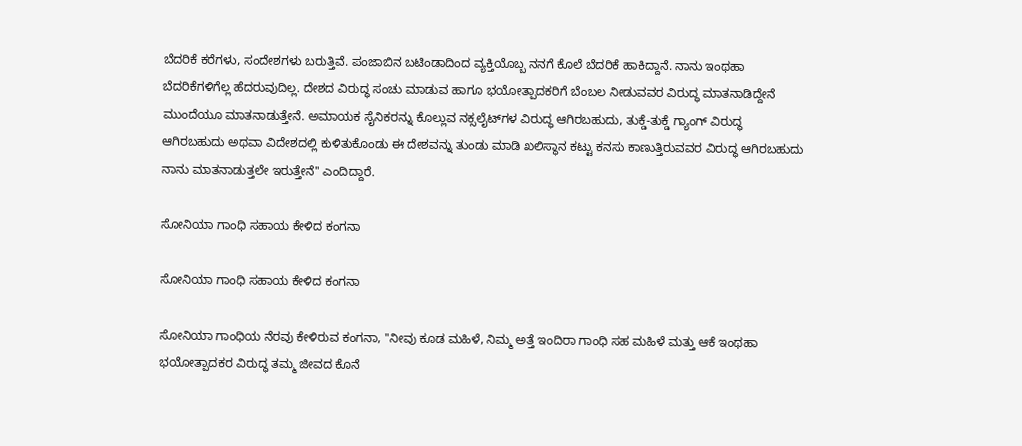ಬೆದರಿಕೆ ಕರೆಗಳು, ಸಂದೇಶಗಳು ಬರುತ್ತಿವೆ. ಪಂಜಾಬಿನ ಬಟಿಂಡಾದಿಂದ ವ್ಯಕ್ತಿಯೊಬ್ಬ ನನಗೆ ಕೊಲೆ ಬೆದರಿಕೆ ಹಾಕಿದ್ದಾನೆ. ನಾನು ಇಂಥಹಾ ಬೆದರಿಕೆಗಳಿಗೆಲ್ಲ ಹೆದರುವುದಿಲ್ಲ. ದೇಶದ ವಿರುದ್ಧ ಸಂಚು ಮಾಡುವ ಹಾಗೂ ಭಯೋತ್ಪಾದಕರಿಗೆ ಬೆಂಬಲ ನೀಡುವವರ ವಿರುದ್ಧ ಮಾತನಾಡಿದ್ದೇನೆ ಮುಂದೆಯೂ ಮಾತನಾಡುತ್ತೇನೆ. ಅಮಾಯಕ ಸೈನಿಕರನ್ನು ಕೊಲ್ಲುವ ನಕ್ಸಲೈಟ್‌ಗಳ ವಿರುದ್ಧ ಆಗಿರಬಹುದು, ತುಕ್ಡೆ-ತುಕ್ಡೆ ಗ್ಯಾಂಗ್ ವಿರುದ್ಧ ಆಗಿರಬಹುದು ಅಥವಾ ವಿದೇಶದಲ್ಲಿ ಕುಳಿತುಕೊಂಡು ಈ ದೇಶವನ್ನು ತುಂಡು ಮಾಡಿ ಖಲಿಸ್ಥಾನ ಕಟ್ಟು ಕನಸು ಕಾಣುತ್ತಿರುವವರ ವಿರುದ್ಧ ಆಗಿರಬಹುದು ನಾನು ಮಾತನಾಡುತ್ತಲೇ ಇರುತ್ತೇನೆ'' ಎಂದಿದ್ದಾರೆ.

ಸೋನಿಯಾ ಗಾಂಧಿ ಸಹಾಯ ಕೇಳಿದ ಕಂಗನಾ

ಸೋನಿಯಾ ಗಾಂಧಿ ಸಹಾಯ ಕೇಳಿದ ಕಂಗನಾ

ಸೋನಿಯಾ ಗಾಂಧಿಯ ನೆರವು ಕೇಳಿರುವ ಕಂಗನಾ, ''ನೀವು ಕೂಡ ಮಹಿಳೆ, ನಿಮ್ಮ ಅತ್ತೆ ಇಂದಿರಾ ಗಾಂಧಿ ಸಹ ಮಹಿಳೆ ಮತ್ತು ಆಕೆ ಇಂಥಹಾ ಭಯೋತ್ಪಾದಕರ ವಿರುದ್ಧ ತಮ್ಮ ಜೀವದ ಕೊನೆ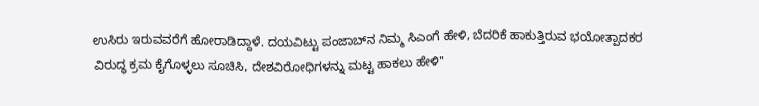ಉಸಿರು ಇರುವವರೆಗೆ ಹೋರಾಡಿದ್ದಾಳೆ. ದಯವಿಟ್ಟು ಪಂಜಾಬ್‌ನ ನಿಮ್ಮ ಸಿಎಂಗೆ ಹೇಳಿ, ಬೆದರಿಕೆ ಹಾಕುತ್ತಿರುವ ಭಯೋತ್ಪಾದಕರ ವಿರುದ್ಧ ಕ್ರಮ ಕೈಗೊಳ್ಳಲು ಸೂಚಿಸಿ, ದೇಶವಿರೋಧಿಗಳನ್ನು ಮಟ್ಟ ಹಾಕಲು ಹೇಳಿ''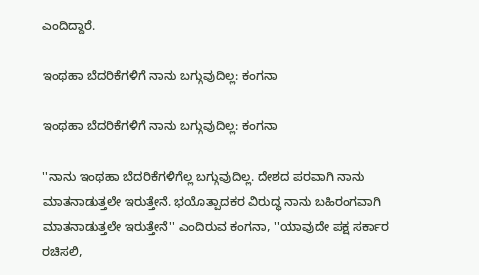ಎಂದಿದ್ದಾರೆ.

ಇಂಥಹಾ ಬೆದರಿಕೆಗಳಿಗೆ ನಾನು ಬಗ್ಗುವುದಿಲ್ಲ: ಕಂಗನಾ

ಇಂಥಹಾ ಬೆದರಿಕೆಗಳಿಗೆ ನಾನು ಬಗ್ಗುವುದಿಲ್ಲ: ಕಂಗನಾ

''ನಾನು ಇಂಥಹಾ ಬೆದರಿಕೆಗಳಿಗೆಲ್ಲ ಬಗ್ಗುವುದಿಲ್ಲ. ದೇಶದ ಪರವಾಗಿ ನಾನು ಮಾತನಾಡುತ್ತಲೇ ಇರುತ್ತೇನೆ. ಭಯೊತ್ಪಾದಕರ ವಿರುದ್ಧ ನಾನು ಬಹಿರಂಗವಾಗಿ ಮಾತನಾಡುತ್ತಲೇ ಇರುತ್ತೇನೆ'' ಎಂದಿರುವ ಕಂಗನಾ, ''ಯಾವುದೇ ಪಕ್ಷ ಸರ್ಕಾರ ರಚಿಸಲಿ,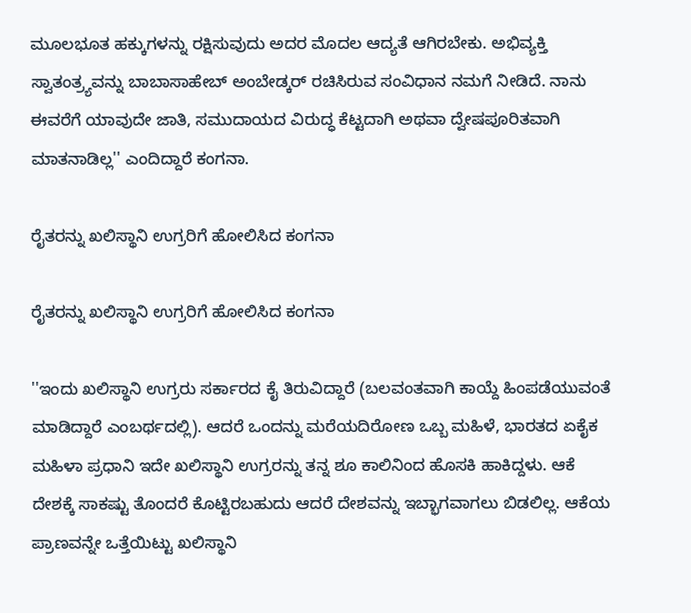ಮೂಲಭೂತ ಹಕ್ಕುಗಳನ್ನು ರಕ್ಷಿಸುವುದು ಅದರ ಮೊದಲ ಆದ್ಯತೆ ಆಗಿರಬೇಕು. ಅಭಿವ್ಯಕ್ತಿ ಸ್ವಾತಂತ್ರ್ಯವನ್ನು ಬಾಬಾಸಾಹೇಬ್ ಅಂಬೇಡ್ಕರ್ ರಚಿಸಿರುವ ಸಂವಿಧಾನ ನಮಗೆ ನೀಡಿದೆ. ನಾನು ಈವರೆಗೆ ಯಾವುದೇ ಜಾತಿ, ಸಮುದಾಯದ ವಿರುದ್ಧ ಕೆಟ್ಟದಾಗಿ ಅಥವಾ ದ್ವೇಷಪೂರಿತವಾಗಿ ಮಾತನಾಡಿಲ್ಲ'' ಎಂದಿದ್ದಾರೆ ಕಂಗನಾ.

ರೈತರನ್ನು ಖಲಿಸ್ಥಾನಿ ಉಗ್ರರಿಗೆ ಹೋಲಿಸಿದ ಕಂಗನಾ

ರೈತರನ್ನು ಖಲಿಸ್ಥಾನಿ ಉಗ್ರರಿಗೆ ಹೋಲಿಸಿದ ಕಂಗನಾ

''ಇಂದು ಖಲಿಸ್ಥಾನಿ ಉಗ್ರರು ಸರ್ಕಾರದ ಕೈ ತಿರುವಿದ್ದಾರೆ (ಬಲವಂತವಾಗಿ ಕಾಯ್ದೆ ಹಿಂಪಡೆಯುವಂತೆ ಮಾಡಿದ್ದಾರೆ ಎಂಬರ್ಥದಲ್ಲಿ). ಆದರೆ ಒಂದನ್ನು ಮರೆಯದಿರೋಣ ಒಬ್ಬ ಮಹಿಳೆ, ಭಾರತದ ಏಕೈಕ ಮಹಿಳಾ ಪ್ರಧಾನಿ ಇದೇ ಖಲಿಸ್ಥಾನಿ ಉಗ್ರರನ್ನು ತನ್ನ ಶೂ ಕಾಲಿನಿಂದ ಹೊಸಕಿ ಹಾಕಿದ್ದಳು. ಆಕೆ ದೇಶಕ್ಕೆ ಸಾಕಷ್ಟು ತೊಂದರೆ ಕೊಟ್ಟಿರಬಹುದು ಆದರೆ ದೇಶವನ್ನು ಇಬ್ಭಾಗವಾಗಲು ಬಿಡಲಿಲ್ಲ. ಆಕೆಯ ಪ್ರಾಣವನ್ನೇ ಒತ್ತೆಯಿಟ್ಟು ಖಲಿಸ್ಥಾನಿ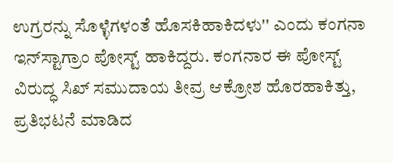ಉಗ್ರರನ್ನು ಸೊಳ್ಳೆಗಳಂತೆ ಹೊಸಕಿಹಾಕಿದಳು'' ಎಂದು ಕಂಗನಾ ಇನ್‌ಸ್ಟಾಗ್ರಾಂ ಪೋಸ್ಟ್ ಹಾಕಿದ್ದರು. ಕಂಗನಾರ ಈ ಪೋಸ್ಟ್ ವಿರುದ್ಧ ಸಿಖ್ ಸಮುದಾಯ ತೀವ್ರ ಆಕ್ರೋಶ ಹೊರಹಾಕಿತ್ತು, ಪ್ರತಿಭಟನೆ ಮಾಡಿದ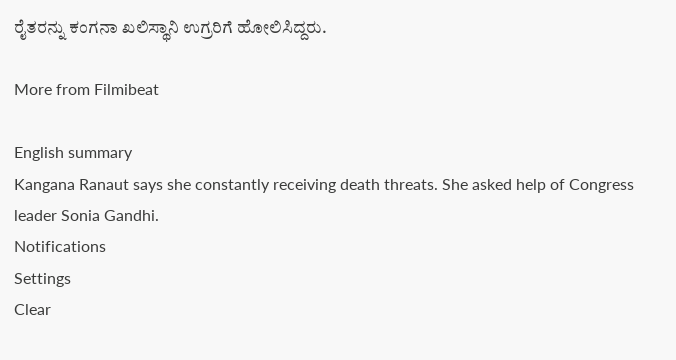ರೈತರನ್ನು ಕಂಗನಾ ಖಲಿಸ್ಥಾನಿ ಉಗ್ರರಿಗೆ ಹೋಲಿಸಿದ್ದರು.

More from Filmibeat

English summary
Kangana Ranaut says she constantly receiving death threats. She asked help of Congress leader Sonia Gandhi.
Notifications
Settings
Clear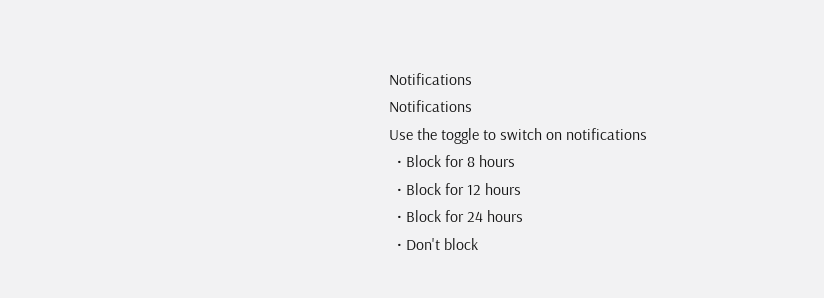Notifications
Notifications
Use the toggle to switch on notifications
  • Block for 8 hours
  • Block for 12 hours
  • Block for 24 hours
  • Don't block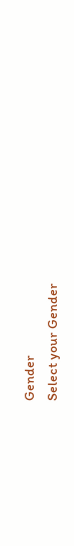Gender
Select your Gender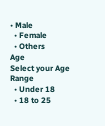• Male
  • Female
  • Others
Age
Select your Age Range
  • Under 18
  • 18 to 25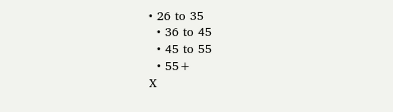• 26 to 35
  • 36 to 45
  • 45 to 55
  • 55+
X